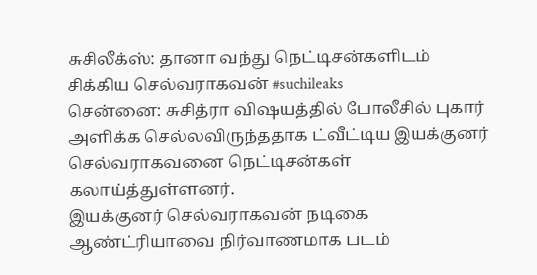சுசிலீக்ஸ்: தானா வந்து நெட்டிசன்களிடம் சிக்கிய செல்வராகவன் #suchileaks
சென்னை: சுசித்ரா விஷயத்தில் போலீசில் புகார் அளிக்க செல்லவிருந்ததாக ட்வீட்டிய இயக்குனர் செல்வராகவனை நெட்டிசன்கள் கலாய்த்துள்ளனர்.
இயக்குனர் செல்வராகவன் நடிகை ஆண்ட்ரியாவை நிர்வாணமாக படம்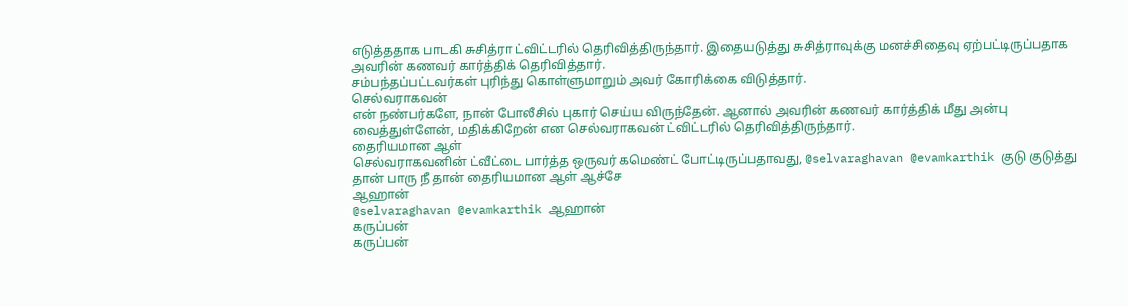எடுத்ததாக பாடகி சுசித்ரா ட்விட்டரில் தெரிவித்திருந்தார். இதையடுத்து சுசித்ராவுக்கு மனச்சிதைவு ஏற்பட்டிருப்பதாக அவரின் கணவர் கார்த்திக் தெரிவித்தார்.
சம்பந்தப்பட்டவர்கள் புரிந்து கொள்ளுமாறும் அவர் கோரிக்கை விடுத்தார்.
செல்வராகவன்
என் நண்பர்களே, நான் போலீசில் புகார் செய்ய விருந்தேன். ஆனால் அவரின் கணவர் கார்த்திக் மீது அன்பு வைத்துள்ளேன், மதிக்கிறேன் என செல்வராகவன் ட்விட்டரில் தெரிவித்திருந்தார்.
தைரியமான ஆள்
செல்வராகவனின் ட்வீட்டை பார்த்த ஒருவர் கமெண்ட் போட்டிருப்பதாவது, @selvaraghavan @evamkarthik குடு குடுத்து தான் பாரு நீ தான் தைரியமான ஆள் ஆச்சே
ஆஹான்
@selvaraghavan @evamkarthik ஆஹான்
கருப்பன்
கருப்பன்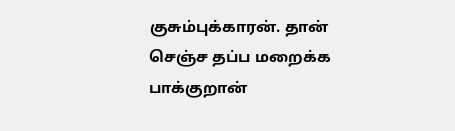குசும்புக்காரன். தான் செஞ்ச தப்ப மறைக்க பாக்குறான்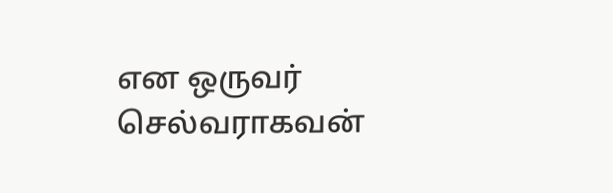என ஒருவர் செல்வராகவன்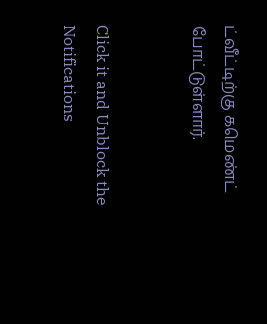ட்வீட்டிற்கு கமெண்ட் போட்டுள்ளார்.


Click it and Unblock the Notifications